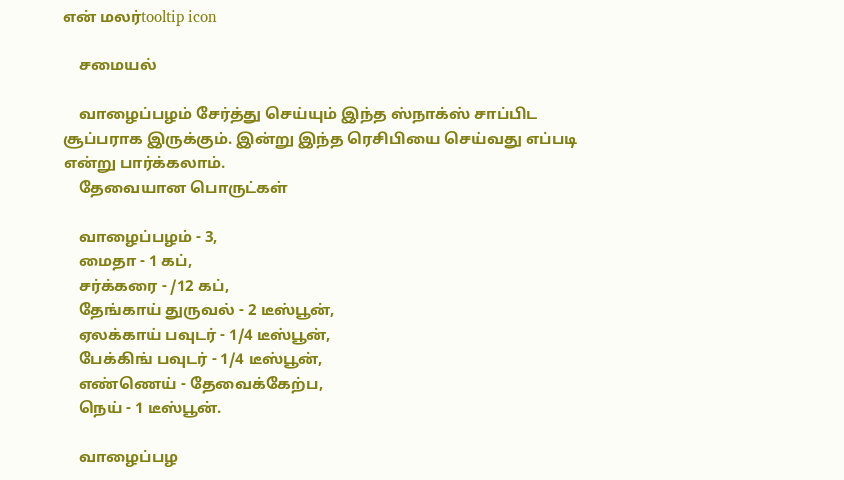என் மலர்tooltip icon

    சமையல்

    வாழைப்பழம் சேர்த்து செய்யும் இந்த ஸ்நாக்ஸ் சாப்பிட சூப்பராக இருக்கும். இன்று இந்த ரெசிபியை செய்வது எப்படி என்று பார்க்கலாம்.
    தேவையான பொருட்கள்

    வாழைப்பழம் - 3,
    மைதா - 1 கப்,
    சர்க்கரை - /12 கப்,
    தேங்காய் துருவல் - 2 டீஸ்பூன்,
    ஏலக்காய் பவுடர் - 1/4 டீஸ்பூன்,
    பேக்கிங் பவுடர் - 1/4 டீஸ்பூன்,
    எண்ணெய் - தேவைக்கேற்ப,
    நெய் - 1 டீஸ்பூன்.

    வாழைப்பழ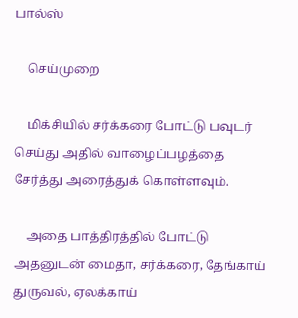பால்ஸ்

    செய்முறை

    மிக்சியில் சர்க்கரை போட்டு பவுடர் செய்து அதில் வாழைப்பழத்தை சேர்த்து அரைத்துக் கொள்ளவும்.

    அதை பாத்திரத்தில் போட்டு அதனுடன் மைதா, சர்க்கரை, தேங்காய் துருவல், ஏலக்காய்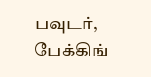பவுடர், பேக்கிங்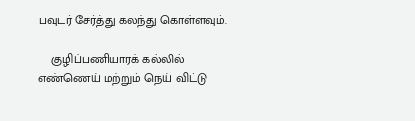பவுடர் சேர்த்து கலந்து கொள்ளவும்.

    குழிப்பணியாரக் கல்லில் எண்ணெய் மற்றும் நெய் விட்டு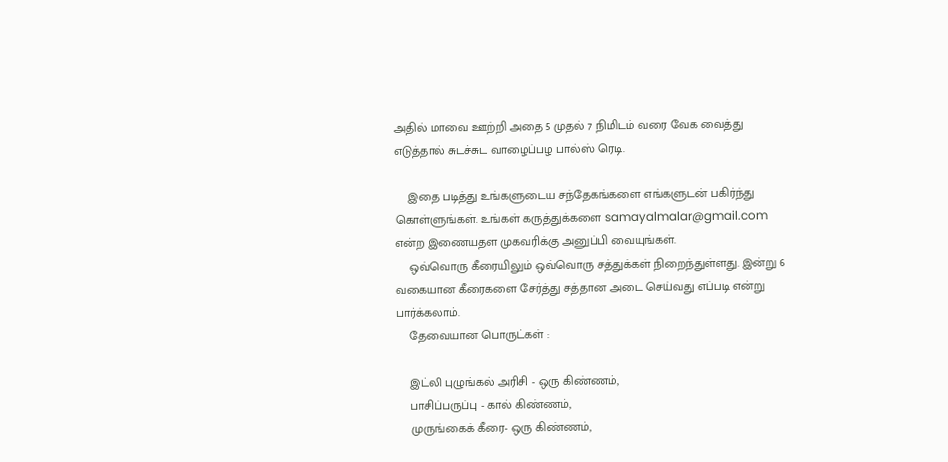அதில் மாவை ஊற்றி அதை 5 முதல் 7 நிமிடம் வரை வேக வைத்து எடுத்தால் சுடச்சுட வாழைப்பழ பால்ஸ் ரெடி.

    இதை படித்து உங்களுடைய சந்தேகங்களை எங்களுடன் பகிர்ந்து கொள்ளுங்கள். உங்கள் கருத்துக்களை samayalmalar@gmail.com என்ற இணையதள முகவரிக்கு அனுப்பி வையுங்கள்.
    ஒவ்வொரு கீரையிலும் ஒவ்வொரு சத்துக்கள் நிறைந்துள்ளது. இன்று 6 வகையான கீரைகளை சேர்த்து சத்தான அடை செய்வது எப்படி என்று பார்க்கலாம்.
    தேவையான பொருட்கள் :

    இட்லி புழுங்கல் அரிசி - ஒரு கிண்ணம்,
    பாசிப்பருப்பு - கால் கிண்ணம்,
    முருங்கைக் கீரை- ஒரு கிண்ணம்,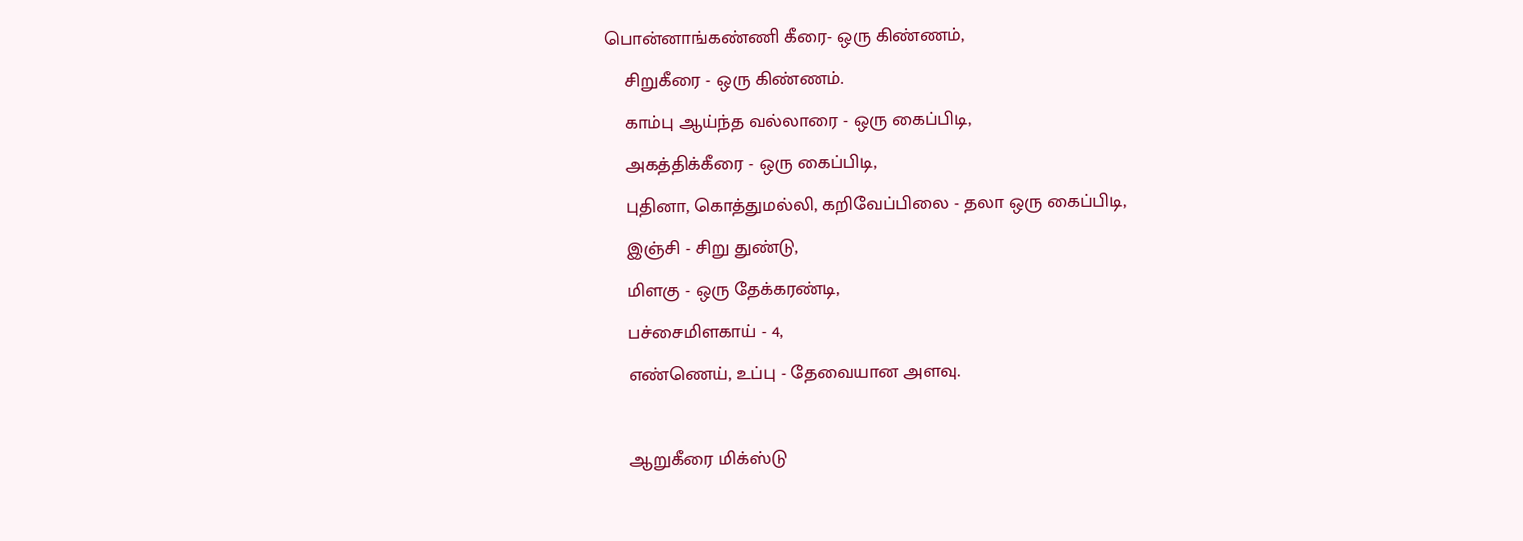பொன்னாங்கண்ணி கீரை- ஒரு கிண்ணம்,
    சிறுகீரை - ஒரு கிண்ணம்.
    காம்பு ஆய்ந்த வல்லாரை - ஒரு கைப்பிடி,
    அகத்திக்கீரை - ஒரு கைப்பிடி,
    புதினா, கொத்துமல்லி, கறிவேப்பிலை - தலா ஒரு கைப்பிடி,
    இஞ்சி - சிறு துண்டு,
    மிளகு - ஒரு தேக்கரண்டி,
    பச்சைமிளகாய் - 4,
    எண்ணெய், உப்பு - தேவையான அளவு.

    ஆறுகீரை மிக்ஸ்டு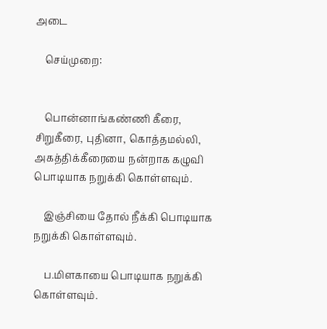அடை

    செய்முறை:


    பொன்னாங்கண்ணி கீரை, சிறுகீரை, புதினா, கொத்தமல்லி, அகத்திக்கீரையை நன்றாக கழுவி பொடியாக நறுக்கி கொள்ளவும்.

    இஞ்சியை தோல் நீக்கி பொடியாக நறுக்கி கொள்ளவும்.

    ப.மிளகாயை பொடியாக நறுக்கி கொள்ளவும்.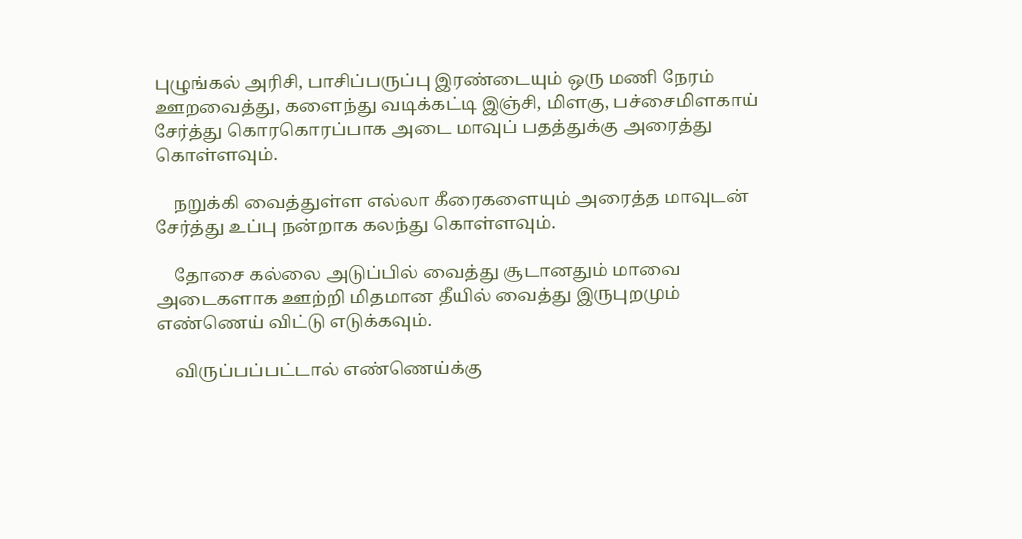புழுங்கல் அரிசி, பாசிப்பருப்பு இரண்டையும் ஒரு மணி நேரம் ஊறவைத்து, களைந்து வடிக்கட்டி இஞ்சி, மிளகு, பச்சைமிளகாய் சேர்த்து கொரகொரப்பாக அடை மாவுப் பதத்துக்கு அரைத்து கொள்ளவும்.

    நறுக்கி வைத்துள்ள எல்லா கீரைகளையும் அரைத்த மாவுடன் சேர்த்து உப்பு நன்றாக கலந்து கொள்ளவும்.

    தோசை கல்லை அடுப்பில் வைத்து சூடானதும் மாவை அடைகளாக ஊற்றி மிதமான தீயில் வைத்து இருபுறமும் எண்ணெய் விட்டு எடுக்கவும்.

    விருப்பப்பட்டால் எண்ணெய்க்கு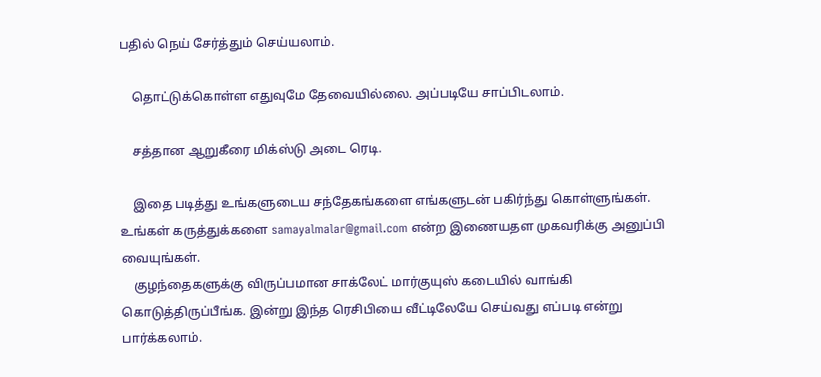பதில் நெய் சேர்த்தும் செய்யலாம்.

    தொட்டுக்கொள்ள எதுவுமே தேவையில்லை. அப்படியே சாப்பிடலாம்.

    சத்தான ஆறுகீரை மிக்ஸ்டு அடை ரெடி.

    இதை படித்து உங்களுடைய சந்தேகங்களை எங்களுடன் பகிர்ந்து கொள்ளுங்கள். உங்கள் கருத்துக்களை samayalmalar@gmail.com என்ற இணையதள முகவரிக்கு அனுப்பி வையுங்கள்.
    குழந்தைகளுக்கு விருப்பமான சாக்லேட் மார்குயுஸ் கடையில் வாங்கி கொடுத்திருப்பீங்க. இன்று இந்த ரெசிபியை வீட்டிலேயே செய்வது எப்படி என்று பார்க்கலாம்.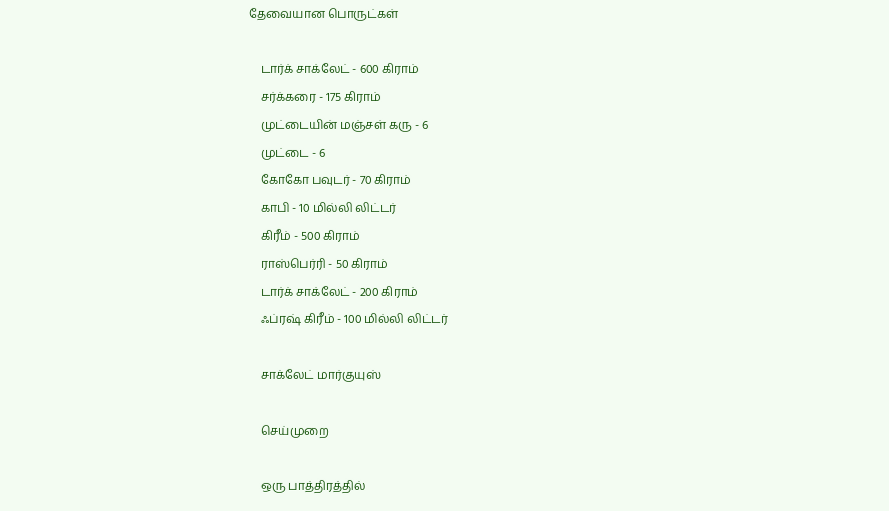தேவையான பொருட்கள்

    டார்க் சாக்லேட் - 600 கிராம்
    சர்க்கரை - 175 கிராம்
    முட்டையின் மஞ்சள் கரு - 6
    முட்டை - 6
    கோகோ பவுடர் - 70 கிராம்
    காபி - 10 மில்லி லிட்டர்
    கிரீம் - 500 கிராம்
    ராஸ்பெர்ரி - 50 கிராம்
    டார்க் சாக்லேட் - 200 கிராம்
    ஃப்ரஷ் கிரீம் - 100 மில்லி லிட்டர்

    சாக்லேட் மார்குயுஸ்

    செய்முறை

    ஒரு பாத்திரத்தில்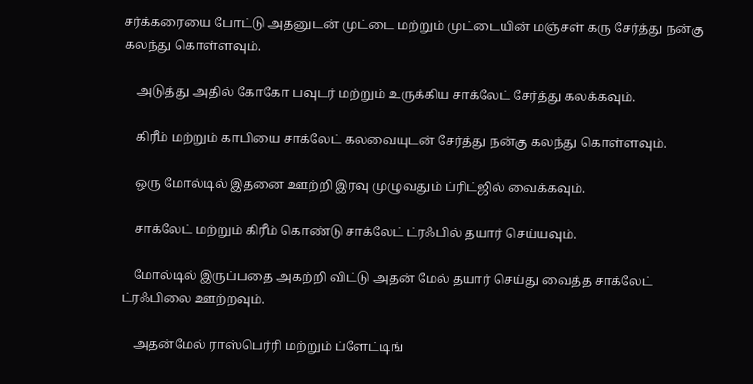சர்க்கரையை போட்டு அதனுடன் முட்டை மற்றும் முட்டையின் மஞ்சள் கரு சேர்த்து நன்கு கலந்து கொள்ளவும்.

    அடுத்து அதில் கோகோ பவுடர் மற்றும் உருக்கிய சாக்லேட் சேர்த்து கலக்கவும்.

    கிரீம் மற்றும் காபியை சாக்லேட் கலவையுடன் சேர்த்து நன்கு கலந்து கொள்ளவும்.

    ஒரு மோல்டில் இதனை ஊற்றி இரவு முழுவதும் ப்ரிட்ஜில் வைக்கவும்.

    சாக்லேட் மற்றும் கிரீம் கொண்டு சாக்லேட் ட்ரஃபில் தயார் செய்யவும்.

    மோல்டில் இருப்பதை அகற்றி விட்டு அதன் மேல் தயார் செய்து வைத்த சாக்லேட் ட்ரஃபிலை ஊற்றவும்.

    அதன்மேல் ராஸ்பெர்ரி மற்றும் ப்ளேட்டிங்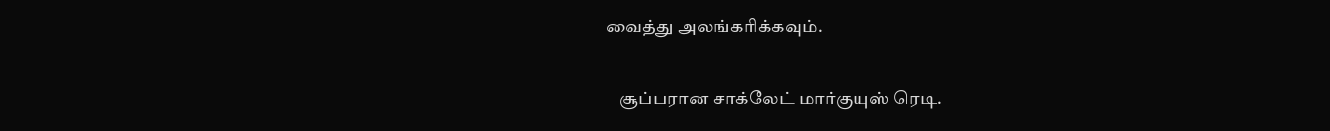வைத்து அலங்கரிக்கவும்.

    சூப்பரான சாக்லேட் மார்குயுஸ் ரெடி.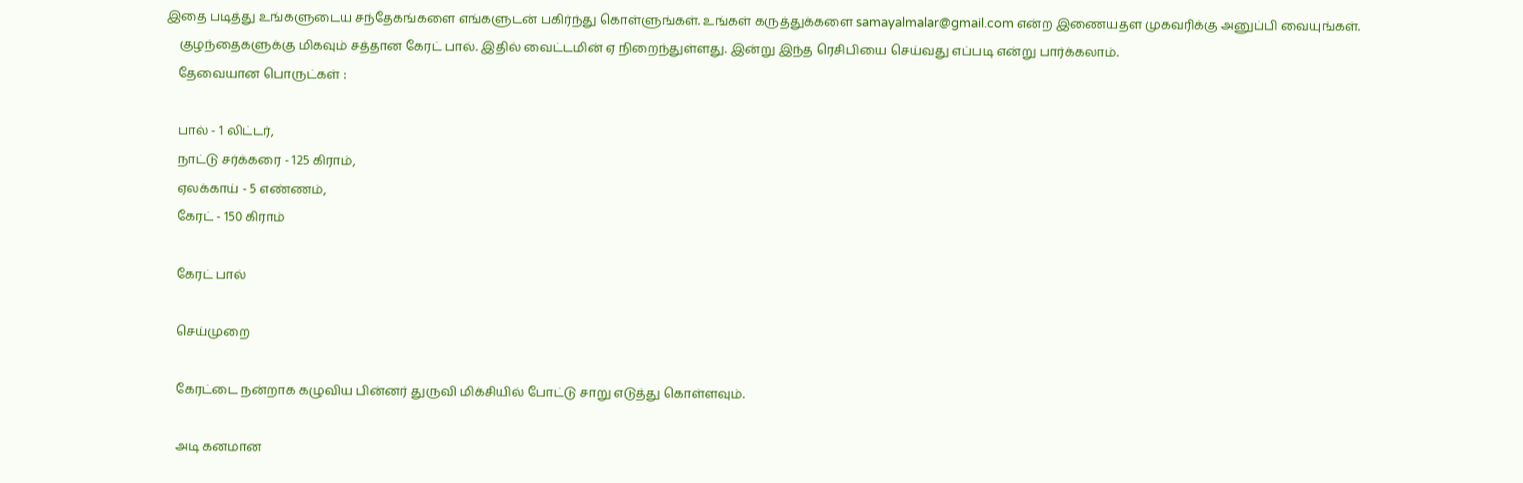இதை படித்து உங்களுடைய சந்தேகங்களை எங்களுடன் பகிர்ந்து கொள்ளுங்கள். உங்கள் கருத்துக்களை samayalmalar@gmail.com என்ற இணையதள முகவரிக்கு அனுப்பி வையுங்கள்.
    குழந்தைகளுக்கு மிகவும் சத்தான கேரட் பால். இதில் வைட்டமின் ஏ நிறைந்துள்ளது. இன்று இந்த ரெசிபியை செய்வது எப்படி என்று பார்க்கலாம்.
    தேவையான பொருட்கள் :

    பால் - 1 லிட்டர்,
    நாட்டு சர்க்கரை - 125 கிராம்,
    ஏலக்காய் - 5 எண்ணம்,
    கேரட் - 150 கிராம்

    கேரட் பால்

    செய்முறை

    கேரட்டை நன்றாக கழுவிய பின்னர் துருவி மிக்சியில் போட்டு சாறு எடுத்து கொள்ளவும்.

    அடி கனமான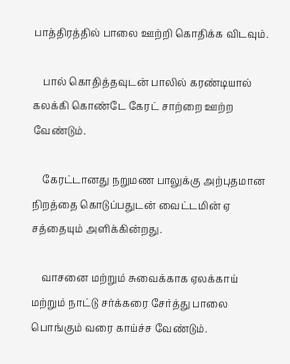பாத்திரத்தில் பாலை ஊற்றி கொதிக்க விடவும்.

    பால் கொதித்தவுடன் பாலில் கரண்டியால் கலக்கி கொண்டே கேரட் சாற்றை ஊற்ற வேண்டும்.

    கேரட்டானது நறுமண பாலுக்கு அற்புதமான நிறத்தை கொடுப்பதுடன் வைட்டமின் ஏ சத்தையும் அளிக்கின்றது.

    வாசனை மற்றும் சுவைக்காக ஏலக்காய் மற்றும் நாட்டு சர்க்கரை சேர்த்து பாலை பொங்கும் வரை காய்ச்ச வேண்டும்.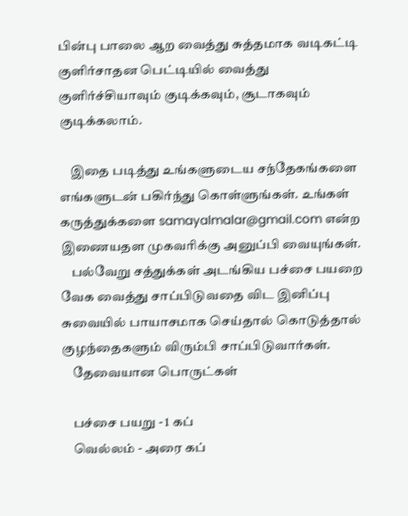பின்பு பாலை ஆற வைத்து சுத்தமாக வடிகட்டி குளிர்சாதன பெட்டியில் வைத்து குளிர்ச்சியாவும் குடிக்கவும், சூடாகவும் குடிக்கலாம்.

    இதை படித்து உங்களுடைய சந்தேகங்களை எங்களுடன் பகிர்ந்து கொள்ளுங்கள். உங்கள் கருத்துக்களை samayalmalar@gmail.com என்ற இணையதள முகவரிக்கு அனுப்பி வையுங்கள்.
    பல்வேறு சத்துக்கள் அடங்கிய பச்சை பயறை வேக வைத்து சாப்பிடுவதை விட இனிப்பு சுவையில் பாயாசமாக செய்தால் கொடுத்தால் குழந்தைகளும் விரும்பி சாப்பிடுவார்கள்.
    தேவையான பொருட்கள்

    பச்சை பயறு - 1 கப்
    வெல்லம் - அரை கப்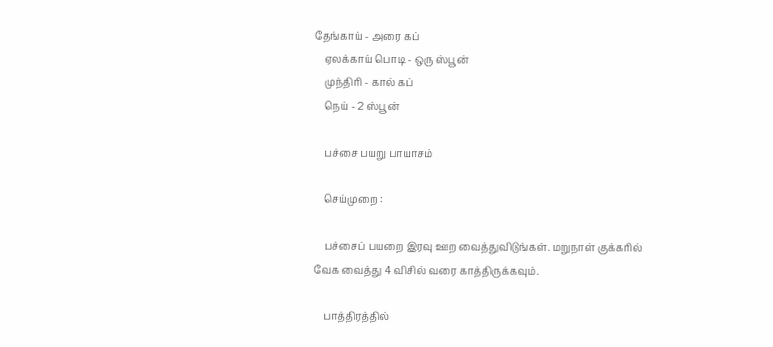தேங்காய் - அரை கப்
    ஏலக்காய் பொடி - ஒரு ஸ்பூன்
    முந்திரி - கால் கப்
    நெய் - 2 ஸ்பூன்

    பச்சை பயறு பாயாசம்

    செய்முறை :

    பச்சைப் பயறை இரவு ஊற வைத்துவிடுங்கள். மறுநாள் குக்கரில் வேக வைத்து 4 விசில் வரை காத்திருக்கவும்.

    பாத்திரத்தில்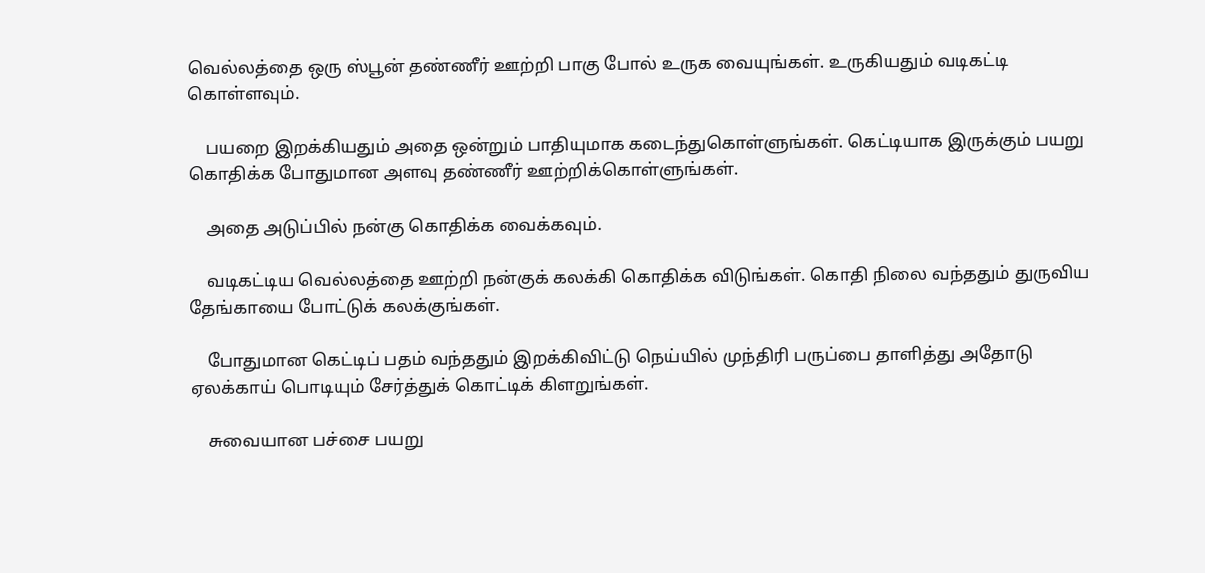வெல்லத்தை ஒரு ஸ்பூன் தண்ணீர் ஊற்றி பாகு போல் உருக வையுங்கள். உருகியதும் வடிகட்டி கொள்ளவும்.

    பயறை இறக்கியதும் அதை ஒன்றும் பாதியுமாக கடைந்துகொள்ளுங்கள். கெட்டியாக இருக்கும் பயறு கொதிக்க போதுமான அளவு தண்ணீர் ஊற்றிக்கொள்ளுங்கள்.

    அதை அடுப்பில் நன்கு கொதிக்க வைக்கவும்.

    வடிகட்டிய வெல்லத்தை ஊற்றி நன்குக் கலக்கி கொதிக்க விடுங்கள். கொதி நிலை வந்ததும் துருவிய தேங்காயை போட்டுக் கலக்குங்கள்.

    போதுமான கெட்டிப் பதம் வந்ததும் இறக்கிவிட்டு நெய்யில் முந்திரி பருப்பை தாளித்து அதோடு ஏலக்காய் பொடியும் சேர்த்துக் கொட்டிக் கிளறுங்கள்.

    சுவையான பச்சை பயறு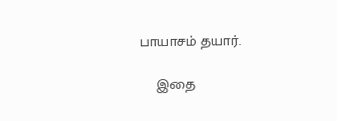பாயாசம் தயார்.

    இதை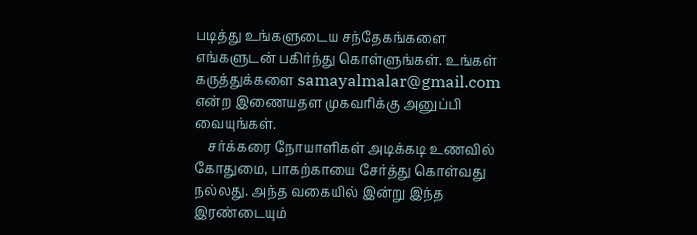படித்து உங்களுடைய சந்தேகங்களை எங்களுடன் பகிர்ந்து கொள்ளுங்கள். உங்கள் கருத்துக்களை samayalmalar@gmail.com என்ற இணையதள முகவரிக்கு அனுப்பி வையுங்கள்.
    சர்க்கரை நோயாளிகள் அடிக்கடி உணவில் கோதுமை, பாகற்காயை சேர்த்து கொள்வது நல்லது. அந்த வகையில் இன்று இந்த இரண்டையும்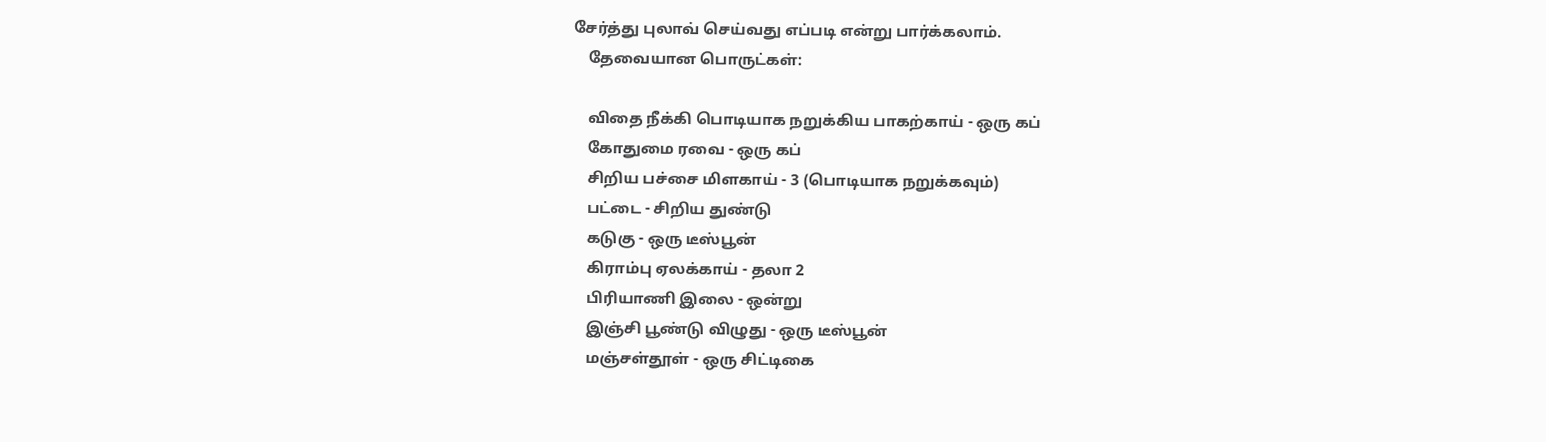சேர்த்து புலாவ் செய்வது எப்படி என்று பார்க்கலாம்.
    தேவையான பொருட்கள்:

    விதை நீக்கி பொடியாக நறுக்கிய பாகற்காய் - ஒரு கப்
    கோதுமை ரவை - ஒரு கப்
    சிறிய பச்சை மிளகாய் - 3 (பொடியாக நறுக்கவும்)
    பட்டை - சிறிய துண்டு
    கடுகு - ஒரு டீஸ்பூன்
    கிராம்பு ஏலக்காய் - தலா 2
    பிரியாணி இலை - ஒன்று
    இஞ்சி பூண்டு விழுது - ஒரு டீஸ்பூன்
    மஞ்சள்தூள் - ஒரு சிட்டிகை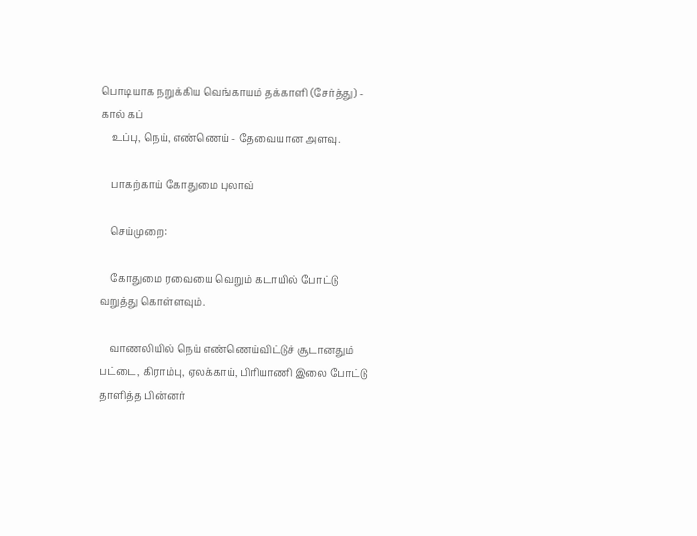பொடியாக நறுக்கிய வெங்காயம் தக்காளி (சேர்த்து) - கால் கப்
    உப்பு, நெய், எண்ணெய் - தேவையான அளவு.

    பாகற்காய் கோதுமை புலாவ்

    செய்முறை:

    கோதுமை ரவையை வெறும் கடாயில் போட்டு வறுத்து கொள்ளவும்.

    வாணலியில் நெய் எண்ணெய்விட்டுச் சூடானதும் பட்டை, கிராம்பு, ஏலக்காய், பிரியாணி இலை போட்டு தாளித்த பின்னர்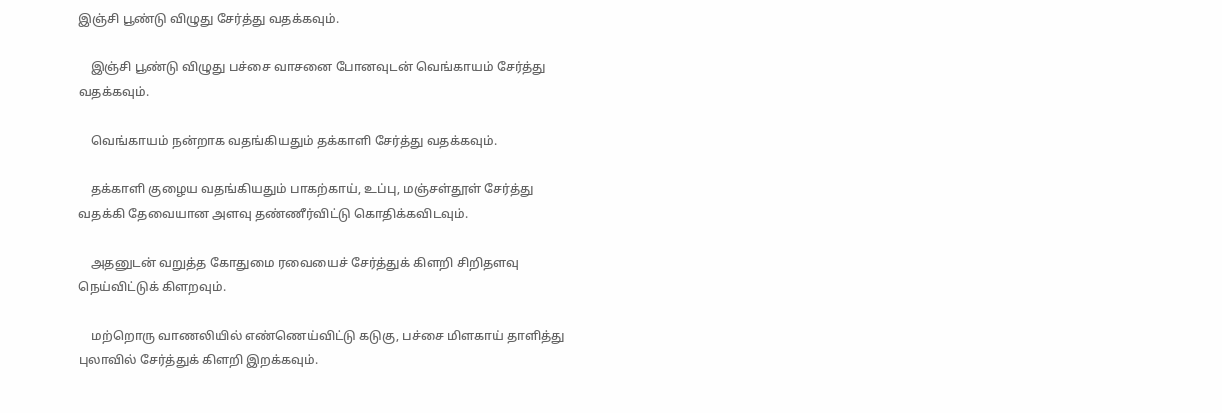இஞ்சி பூண்டு விழுது சேர்த்து வதக்கவும்.

    இஞ்சி பூண்டு விழுது பச்சை வாசனை போனவுடன் வெங்காயம் சேர்த்து வதக்கவும்.

    வெங்காயம் நன்றாக வதங்கியதும் தக்காளி சேர்த்து வதக்கவும்.

    தக்காளி குழைய வதங்கியதும் பாகற்காய், உப்பு, மஞ்சள்தூள் சேர்த்து வதக்கி தேவையான அளவு தண்ணீர்விட்டு கொதிக்கவிடவும்.

    அதனுடன் வறுத்த கோதுமை ரவையைச் சேர்த்துக் கிளறி சிறிதளவு நெய்விட்டுக் கிளறவும்.

    மற்றொரு வாணலியில் எண்ணெய்விட்டு கடுகு, பச்சை மிளகாய் தாளித்து புலாவில் சேர்த்துக் கிளறி இறக்கவும்.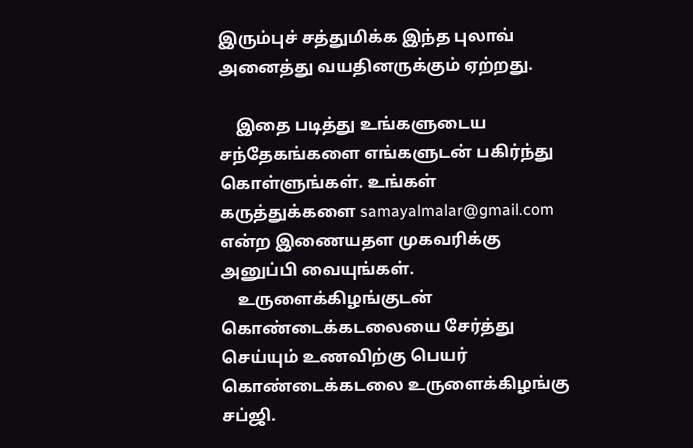இரும்புச் சத்துமிக்க இந்த புலாவ் அனைத்து வயதினருக்கும் ஏற்றது.

    இதை படித்து உங்களுடைய சந்தேகங்களை எங்களுடன் பகிர்ந்து கொள்ளுங்கள். உங்கள் கருத்துக்களை samayalmalar@gmail.com என்ற இணையதள முகவரிக்கு அனுப்பி வையுங்கள்.
    உருளைக்கிழங்குடன் கொண்டைக்கடலையை சேர்த்து செய்யும் உணவிற்கு பெயர் கொண்டைக்கடலை உருளைக்கிழங்கு சப்ஜி.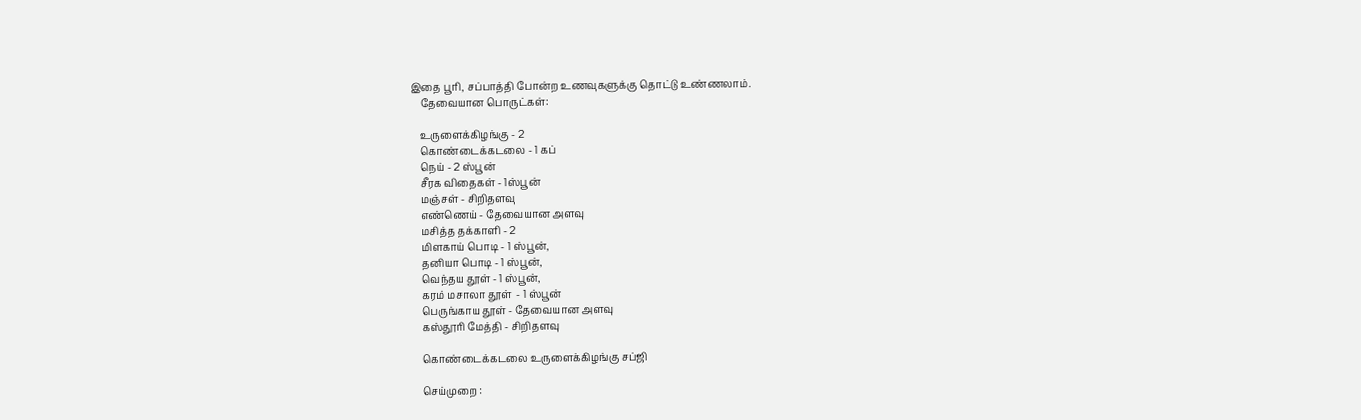இதை பூரி, சப்பாத்தி போன்ற உணவுகளுக்கு தொட்டு உண்ணலாம்.
    தேவையான பொருட்கள்:

    உருளைக்கிழங்கு - 2
    கொண்டைக்கடலை - 1 கப்
    நெய் - 2 ஸ்பூன்
    சீரக விதைகள் - 1ஸ்பூன்
    மஞ்சள் - சிறிதளவு
    எண்ணெய் - தேவையான அளவு
    மசித்த தக்காளி - 2
    மிளகாய் பொடி - 1 ஸ்பூன்,
    தனியா பொடி - 1 ஸ்பூன்,
    வெந்தய தூள் - 1 ஸ்பூன்,
    கரம் மசாலா தூள்  - 1 ஸ்பூன்
    பெருங்காய தூள் - தேவையான அளவு
    கஸ்தூரி மேத்தி - சிறிதளவு

    கொண்டைக்கடலை உருளைக்கிழங்கு சப்ஜி

    செய்முறை :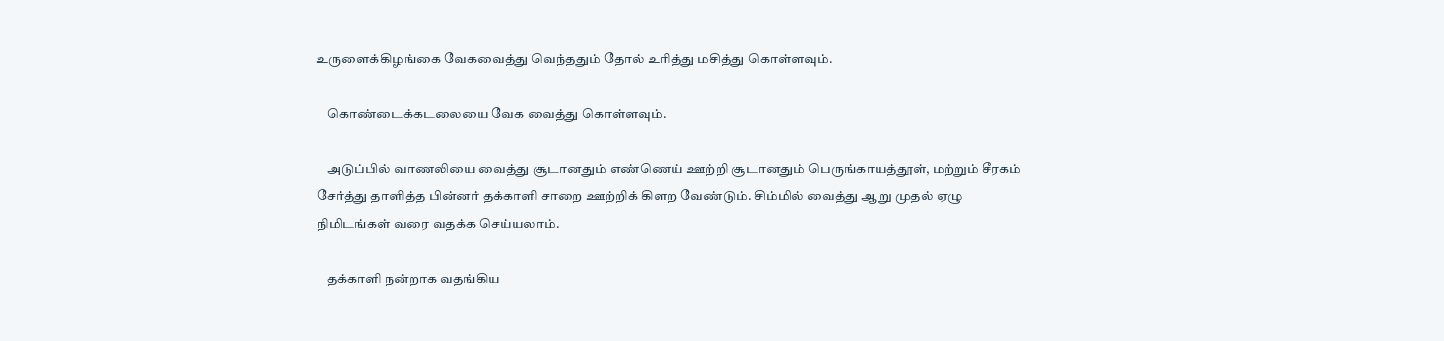உருளைக்கிழங்கை வேகவைத்து வெந்ததும் தோல் உரித்து மசித்து கொள்ளவும்.

    கொண்டைக்கடலையை வேக வைத்து கொள்ளவும்.

    அடுப்பில் வாணலியை வைத்து சூடானதும் எண்ணெய் ஊற்றி சூடானதும் பெருங்காயத்தூள், மற்றும் சீரகம் சேர்த்து தாளித்த பின்னர் தக்காளி சாறை ஊற்றிக் கிளற வேண்டும். சிம்மில் வைத்து ஆறு முதல் ஏழு நிமிடங்கள் வரை வதக்க செய்யலாம்.

    தக்காளி நன்றாக வதங்கிய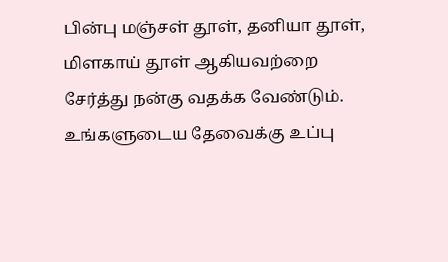பின்பு மஞ்சள் தூள், தனியா தூள், மிளகாய் தூள் ஆகியவற்றை சேர்த்து நன்கு வதக்க வேண்டும். உங்களுடைய தேவைக்கு உப்பு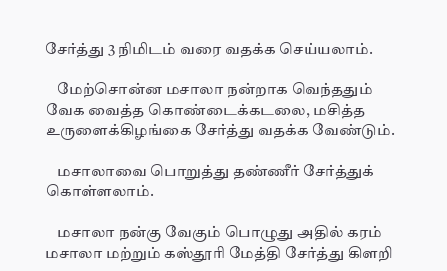சேர்த்து 3 நிமிடம் வரை வதக்க செய்யலாம்.

    மேற்சொன்ன மசாலா நன்றாக வெந்ததும் வேக வைத்த கொண்டைக்கடலை, மசித்த உருளைக்கிழங்கை சேர்த்து வதக்க வேண்டும்.

    மசாலாவை பொறுத்து தண்ணீர் சேர்த்துக் கொள்ளலாம்.

    மசாலா நன்கு வேகும் பொழுது அதில் கரம் மசாலா மற்றும் கஸ்தூரி மேத்தி சேர்த்து கிளறி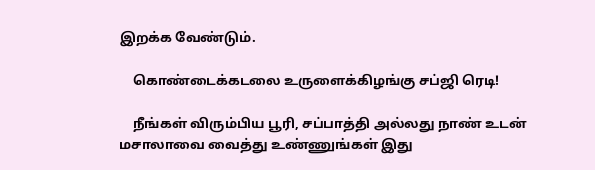இறக்க வேண்டும்.

    கொண்டைக்கடலை உருளைக்கிழங்கு சப்ஜி ரெடி!

    நீங்கள் விரும்பிய பூரி, சப்பாத்தி அல்லது நாண் உடன் மசாலாவை வைத்து உண்ணுங்கள் இது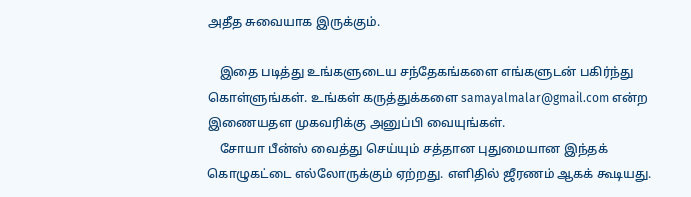அதீத சுவையாக இருக்கும்.

    இதை படித்து உங்களுடைய சந்தேகங்களை எங்களுடன் பகிர்ந்து கொள்ளுங்கள். உங்கள் கருத்துக்களை samayalmalar@gmail.com என்ற இணையதள முகவரிக்கு அனுப்பி வையுங்கள்.
    சோயா பீன்ஸ் வைத்து செய்யும் சத்தான புதுமையான இந்தக் கொழுகட்டை எல்லோருக்கும் ஏற்றது. எளிதில் ஜீரணம் ஆகக் கூடியது.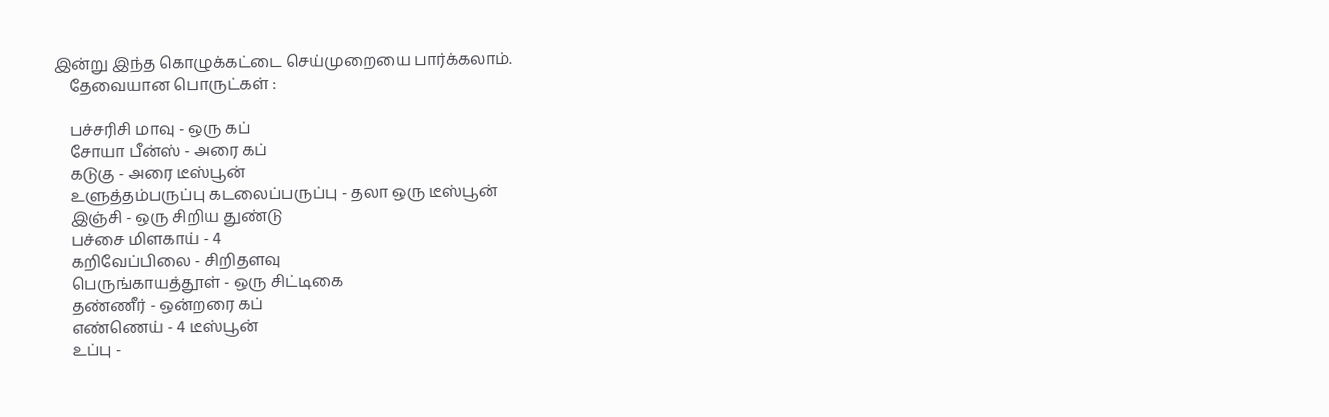இன்று இந்த கொழுக்கட்டை செய்முறையை பார்க்கலாம்.
    தேவையான பொருட்கள் :

    பச்சரிசி மாவு - ஒரு கப்
    சோயா பீன்ஸ் - அரை கப்
    கடுகு - அரை டீஸ்பூன்
    உளுத்தம்பருப்பு கடலைப்பருப்பு - தலா ஒரு டீஸ்பூன்
    இஞ்சி - ஒரு சிறிய துண்டு
    பச்சை மிளகாய் - 4
    கறிவேப்பிலை - சிறிதளவு
    பெருங்காயத்தூள் - ஒரு சிட்டிகை
    தண்ணீர் - ஒன்றரை கப்
    எண்ணெய் - 4 டீஸ்பூன்
    உப்பு -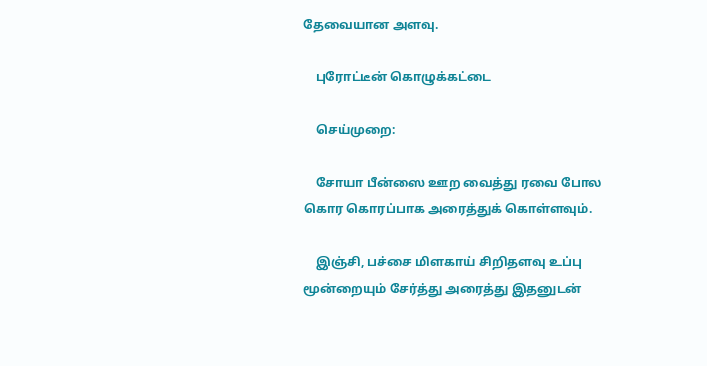தேவையான அளவு.

    புரோட்டீன் கொழுக்கட்டை

    செய்முறை:

    சோயா பீன்ஸை ஊற வைத்து ரவை போல கொர கொரப்பாக அரைத்துக் கொள்ளவும்.

    இஞ்சி, பச்சை மிளகாய் சிறிதளவு உப்பு மூன்றையும் சேர்த்து அரைத்து இதனுடன்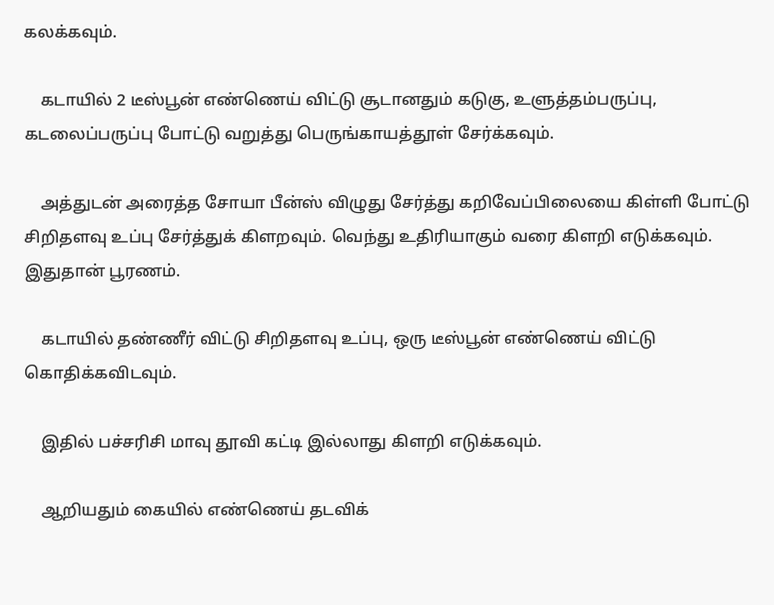கலக்கவும்.

    கடாயில் 2 டீஸ்பூன் எண்ணெய் விட்டு சூடானதும் கடுகு, உளுத்தம்பருப்பு, கடலைப்பருப்பு போட்டு வறுத்து பெருங்காயத்தூள் சேர்க்கவும்.

    அத்துடன் அரைத்த சோயா பீன்ஸ் விழுது சேர்த்து கறிவேப்பிலையை கிள்ளி போட்டு சிறிதளவு உப்பு சேர்த்துக் கிளறவும். வெந்து உதிரியாகும் வரை கிளறி எடுக்கவும். இதுதான் பூரணம்.

    கடாயில் தண்ணீர் விட்டு சிறிதளவு உப்பு, ஒரு டீஸ்பூன் எண்ணெய் விட்டு கொதிக்கவிடவும்.

    இதில் பச்சரிசி மாவு தூவி கட்டி இல்லாது கிளறி எடுக்கவும்.

    ஆறியதும் கையில் எண்ணெய் தடவிக்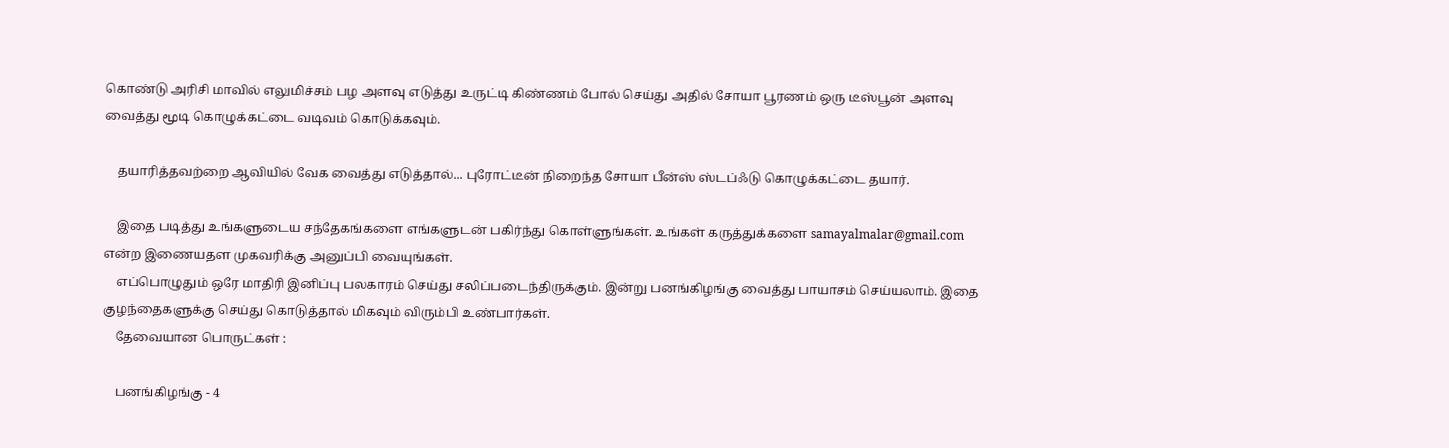கொண்டு அரிசி மாவில் எலுமிச்சம் பழ அளவு எடுத்து உருட்டி கிண்ணம் போல் செய்து அதில் சோயா பூரணம் ஒரு டீஸ்பூன் அளவு வைத்து மூடி கொழுக்கட்டை வடிவம் கொடுக்கவும்.

    தயாரித்தவற்றை ஆவியில் வேக வைத்து எடுத்தால்... புரோட்டீன் நிறைந்த சோயா பீன்ஸ் ஸ்டப்ஃடு கொழுக்கட்டை தயார்.

    இதை படித்து உங்களுடைய சந்தேகங்களை எங்களுடன் பகிர்ந்து கொள்ளுங்கள். உங்கள் கருத்துக்களை samayalmalar@gmail.com என்ற இணையதள முகவரிக்கு அனுப்பி வையுங்கள்.
    எப்பொழுதும் ஒரே மாதிரி இனிப்பு பலகாரம் செய்து சலிப்படைந்திருக்கும். இன்று பனங்கிழங்கு வைத்து பாயாசம் செய்யலாம். இதை குழந்தைகளுக்கு செய்து கொடுத்தால் மிகவும் விரும்பி உண்பார்கள்.
    தேவையான பொருட்கள் :

    பனங்கிழங்கு - 4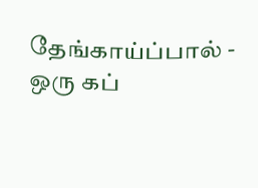தேங்காய்ப்பால் - ஒரு கப்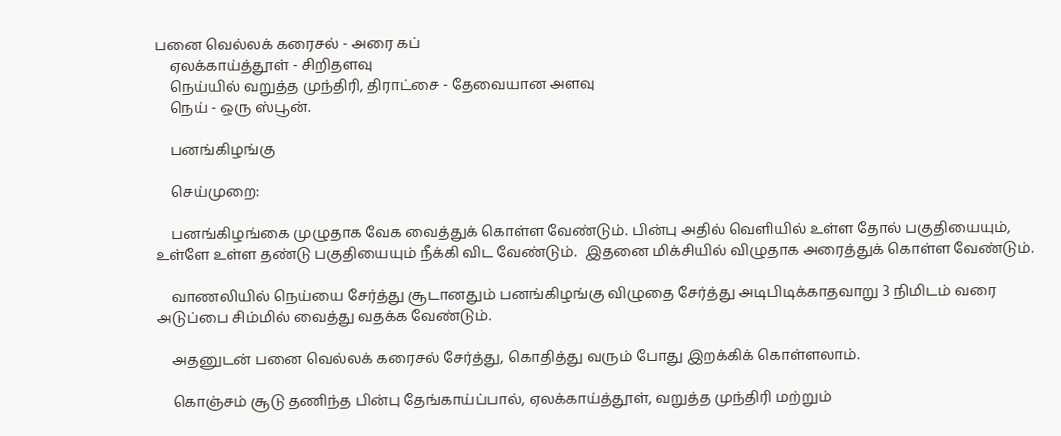பனை வெல்லக் கரைசல் - அரை கப்
    ஏலக்காய்த்தூள் - சிறிதளவு
    நெய்யில் வறுத்த முந்திரி, திராட்சை - தேவையான அளவு
    நெய் - ஒரு ஸ்பூன்.

    பனங்கிழங்கு

    செய்முறை:

    பனங்கிழங்கை முழுதாக வேக வைத்துக் கொள்ள வேண்டும். பின்பு அதில் வெளியில் உள்ள தோல் பகுதியையும், உள்ளே உள்ள தண்டு பகுதியையும் நீக்கி விட வேண்டும்.  இதனை மிக்சியில் விழுதாக அரைத்துக் கொள்ள வேண்டும்.

    வாணலியில் நெய்யை சேர்த்து சூடானதும் பனங்கிழங்கு விழுதை சேர்த்து அடிபிடிக்காதவாறு 3 நிமிடம் வரை அடுப்பை சிம்மில் வைத்து வதக்க வேண்டும்.

    அதனுடன் பனை வெல்லக் கரைசல் சேர்த்து, கொதித்து வரும் போது இறக்கிக் கொள்ளலாம்.

    கொஞ்சம் சூடு தணிந்த பின்பு தேங்காய்ப்பால், ஏலக்காய்த்தூள், வறுத்த முந்திரி மற்றும்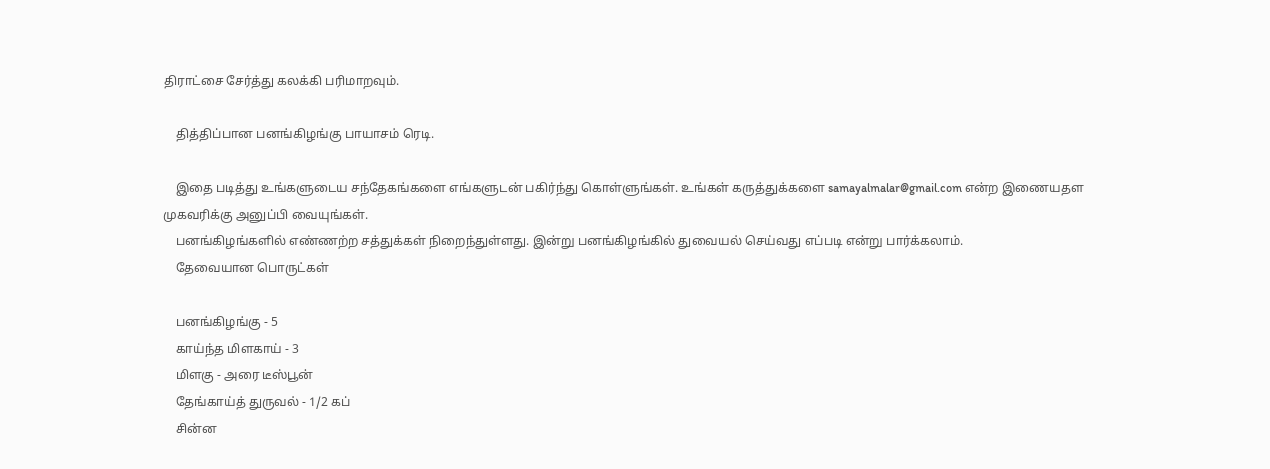திராட்சை சேர்த்து கலக்கி பரிமாறவும்.

    தித்திப்பான பனங்கிழங்கு பாயாசம் ரெடி.

    இதை படித்து உங்களுடைய சந்தேகங்களை எங்களுடன் பகிர்ந்து கொள்ளுங்கள். உங்கள் கருத்துக்களை samayalmalar@gmail.com என்ற இணையதள முகவரிக்கு அனுப்பி வையுங்கள்.
    பனங்கிழங்களில் எண்ணற்ற சத்துக்கள் நிறைந்துள்ளது. இன்று பனங்கிழங்கில் துவையல் செய்வது எப்படி என்று பார்க்கலாம்.
    தேவையான பொருட்கள்

    பனங்கிழங்கு - 5
    காய்ந்த மிளகாய் - 3
    மிளகு - அரை டீஸ்பூன்
    தேங்காய்த் துருவல் - 1/2 கப்
    சின்ன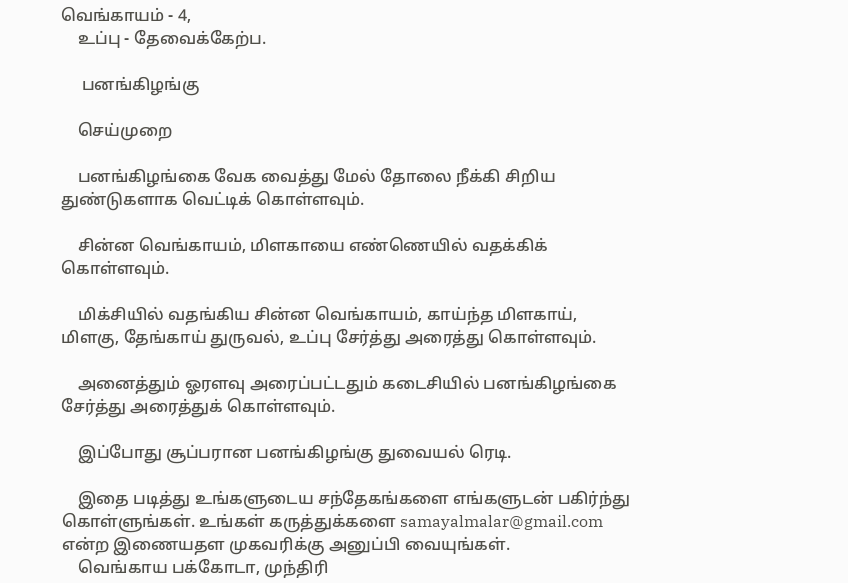வெங்காயம் - 4,
    உப்பு - தேவைக்கேற்ப.

     பனங்கிழங்கு

    செய்முறை

    பனங்கிழங்கை வேக வைத்து மேல் தோலை நீக்கி சிறிய துண்டுகளாக வெட்டிக் கொள்ளவும்.

    சின்ன வெங்காயம், மிளகாயை எண்ணெயில் வதக்கிக் கொள்ளவும்.

    மிக்சியில் வதங்கிய சின்ன வெங்காயம், காய்ந்த மிளகாய், மிளகு, தேங்காய் துருவல், உப்பு சேர்த்து அரைத்து கொள்ளவும்.

    அனைத்தும் ஓரளவு அரைப்பட்டதும் கடைசியில் பனங்கிழங்கை சேர்த்து அரைத்துக் கொள்ளவும்.

    இப்போது சூப்பரான பனங்கிழங்கு துவையல் ரெடி.

    இதை படித்து உங்களுடைய சந்தேகங்களை எங்களுடன் பகிர்ந்து கொள்ளுங்கள். உங்கள் கருத்துக்களை samayalmalar@gmail.com என்ற இணையதள முகவரிக்கு அனுப்பி வையுங்கள்.
    வெங்காய பக்கோடா, முந்திரி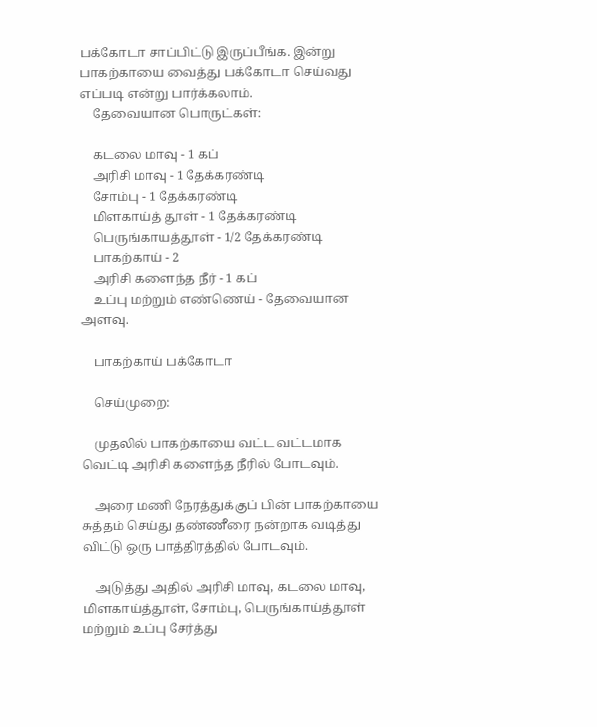பக்கோடா சாப்பிட்டு இருப்பீங்க. இன்று பாகற்காயை வைத்து பக்கோடா செய்வது எப்படி என்று பார்க்கலாம்.
    தேவையான பொருட்கள்:

    கடலை மாவு - 1 கப்
    அரிசி மாவு - 1 தேக்கரண்டி
    சோம்பு - 1 தேக்கரண்டி
    மிளகாய்த் தூள் - 1 தேக்கரண்டி
    பெருங்காயத்தூள் - 1/2 தேக்கரண்டி
    பாகற்காய் - 2
    அரிசி களைந்த நீர் - 1 கப்
    உப்பு மற்றும் எண்ணெய் - தேவையான அளவு.

    பாகற்காய் பக்கோடா

    செய்முறை:

    முதலில் பாகற்காயை வட்ட வட்டமாக வெட்டி அரிசி களைந்த நீரில் போடவும்.

    அரை மணி நேரத்துக்குப் பின் பாகற்காயை சுத்தம் செய்து தண்ணீரை நன்றாக வடித்து விட்டு ஒரு பாத்திரத்தில் போடவும்.

    அடுத்து அதில் அரிசி மாவு, கடலை மாவு, மிளகாய்த்தூள், சோம்பு, பெருங்காய்த்தூள் மற்றும் உப்பு சேர்த்து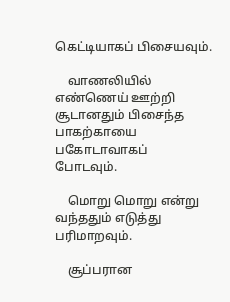கெட்டியாகப் பிசையவும்.

    வாணலியில் எண்ணெய் ஊற்றி சூடானதும் பிசைந்த பாகற்காயை பகோடாவாகப் போடவும்.

    மொறு மொறு என்று வந்ததும் எடுத்து பரிமாறவும்.

    சூப்பரான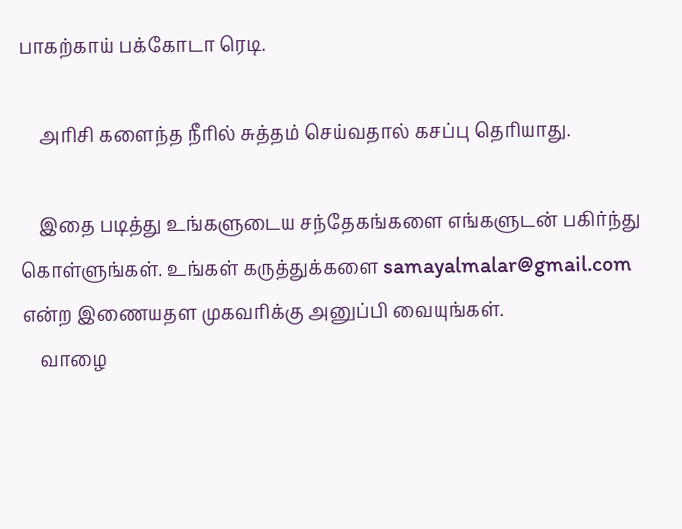பாகற்காய் பக்கோடா ரெடி.

    அரிசி களைந்த நீரில் சுத்தம் செய்வதால் கசப்பு தெரியாது.

    இதை படித்து உங்களுடைய சந்தேகங்களை எங்களுடன் பகிர்ந்து கொள்ளுங்கள். உங்கள் கருத்துக்களை samayalmalar@gmail.com என்ற இணையதள முகவரிக்கு அனுப்பி வையுங்கள்.
    வாழை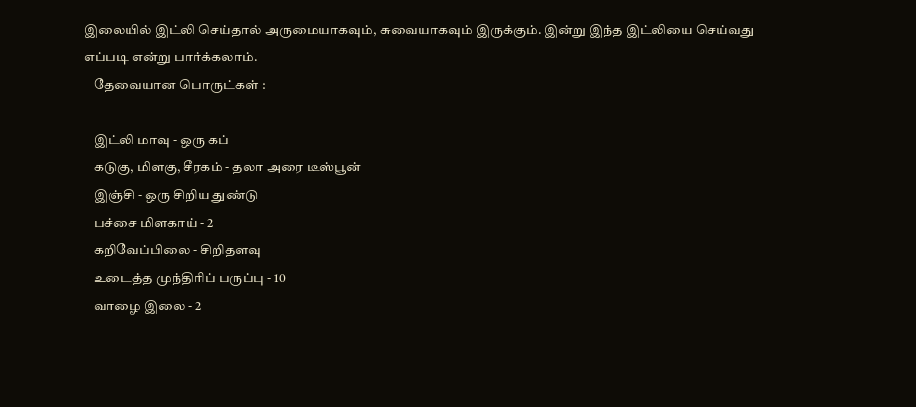இலையில் இட்லி செய்தால் அருமையாகவும், சுவையாகவும் இருக்கும். இன்று இந்த இட்லியை செய்வது எப்படி என்று பார்க்கலாம்.
    தேவையான பொருட்கள் :

    இட்லி மாவு - ஒரு கப்
    கடுகு, மிளகு, சீரகம் - தலா அரை டீஸ்பூன்
    இஞ்சி - ஒரு சிறிய துண்டு
    பச்சை மிளகாய் - 2
    கறிவேப்பிலை - சிறிதளவு
    உடைத்த முந்திரிப் பருப்பு - 10
    வாழை இலை - 2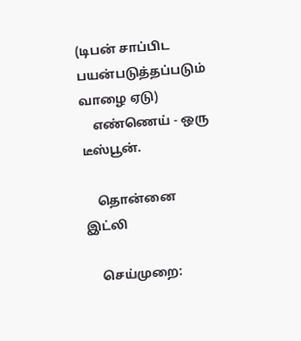(டிபன் சாப்பிட பயன்படுத்தப்படும் வாழை ஏடு)
    எண்ணெய் - ஒரு டீஸ்பூன்.

    தொன்னை இட்லி

    செய்முறை: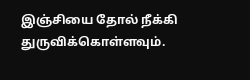இஞ்சியை தோல் நீக்கி துருவிக்கொள்ளவும்.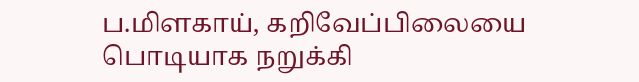ப.மிளகாய், கறிவேப்பிலையை பொடியாக நறுக்கி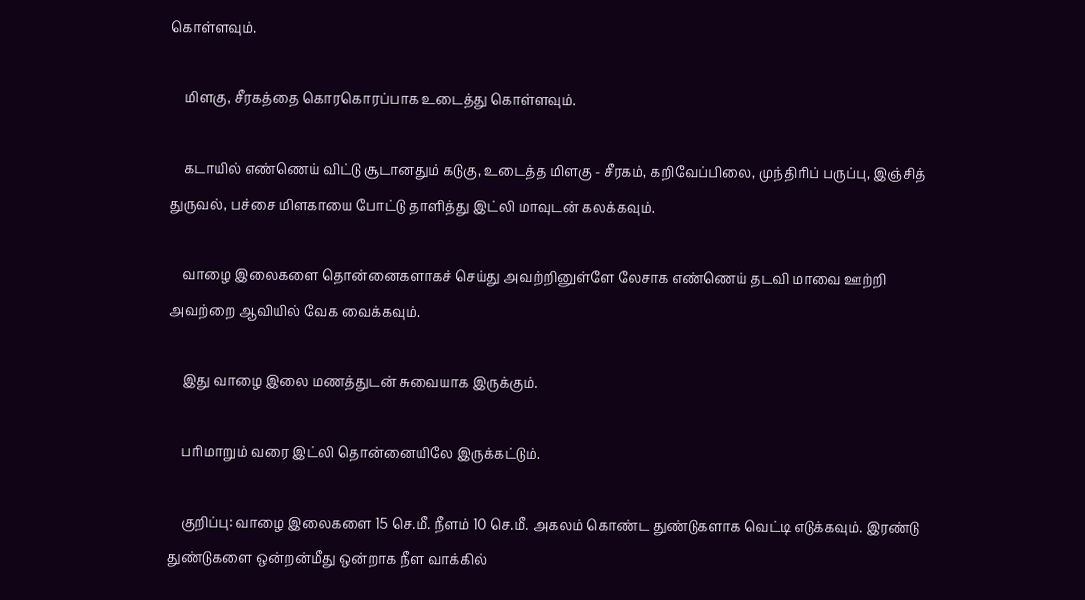கொள்ளவும்.

    மிளகு, சீரகத்தை கொரகொரப்பாக உடைத்து கொள்ளவும்.

    கடாயில் எண்ணெய் விட்டு சூடானதும் கடுகு, உடைத்த மிளகு - சீரகம், கறிவேப்பிலை, முந்திரிப் பருப்பு, இஞ்சித் துருவல், பச்சை மிளகாயை போட்டு தாளித்து இட்லி மாவுடன் கலக்கவும்.

    வாழை இலைகளை தொன்னைகளாகச் செய்து அவற்றினுள்ளே லேசாக எண்ணெய் தடவி மாவை ஊற்றி அவற்றை ஆவியில் வேக வைக்கவும்.

    இது வாழை இலை மணத்துடன் சுவையாக இருக்கும்.

    பரிமாறும் வரை இட்லி தொன்னையிலே இருக்கட்டும்.

    குறிப்பு: வாழை இலைகளை 15 செ.மீ. நீளம் 10 செ.மீ. அகலம் கொண்ட துண்டுகளாக வெட்டி எடுக்கவும். இரண்டு துண்டுகளை ஒன்றன்மீது ஒன்றாக நீள வாக்கில்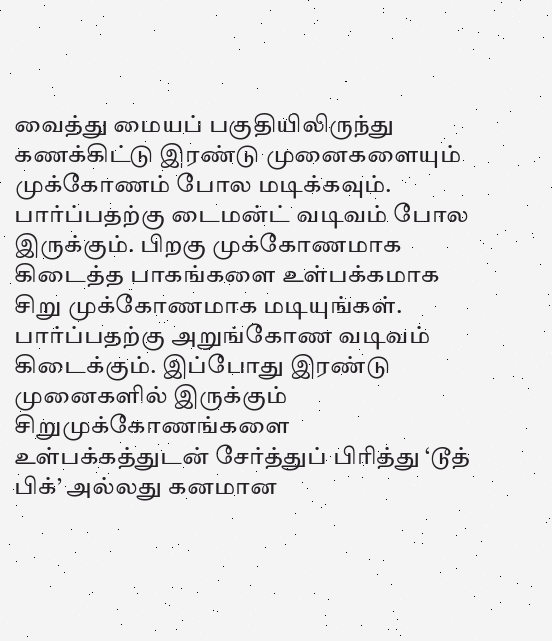வைத்து மையப் பகுதியிலிருந்து கணக்கிட்டு இரண்டு முனைகளையும் முக்கோணம் போல மடிக்கவும். பார்ப்பதற்கு டைமன்ட் வடிவம் போல இருக்கும். பிறகு முக்கோணமாக கிடைத்த பாகங்களை உள்பக்கமாக சிறு முக்கோணமாக மடியுங்கள். பார்ப்பதற்கு அறுங்கோண வடிவம் கிடைக்கும். இப்போது இரண்டு முனைகளில் இருக்கும் சிறுமுக்கோணங்களை உள்பக்கத்துடன் சேர்த்துப் பிரித்து ‘டூத் பிக்’ அல்லது கனமான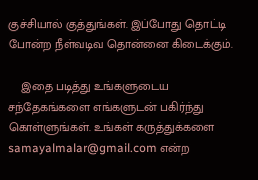குச்சியால் குத்துங்கள். இப்போது தொட்டி போன்ற நீள்வடிவ தொன்னை கிடைக்கும்.

    இதை படித்து உங்களுடைய சந்தேகங்களை எங்களுடன் பகிர்ந்து கொள்ளுங்கள். உங்கள் கருத்துக்களை samayalmalar@gmail.com என்ற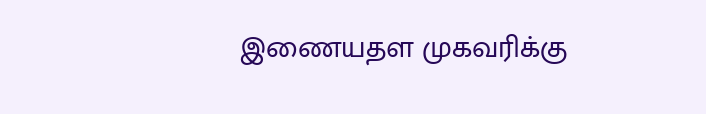இணையதள முகவரிக்கு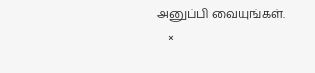அனுப்பி வையுங்கள்.
    ×